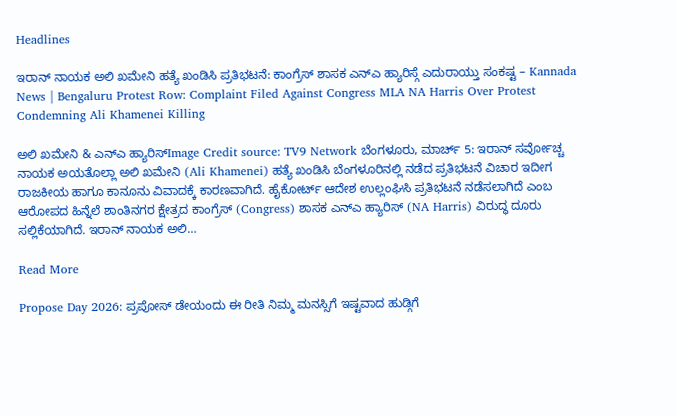Headlines

ಇರಾನ್ ನಾಯಕ ಅಲಿ ಖಮೇನಿ ಹತ್ಯೆ ಖಂಡಿಸಿ ಪ್ರತಿಭಟನೆ: ಕಾಂಗ್ರೆಸ್ ಶಾಸಕ ಎನ್ಎ ಹ್ಯಾರಿಸ್ಗೆ ಎದುರಾಯ್ತು ಸಂಕಷ್ಟ – Kannada News | Bengaluru Protest Row: Complaint Filed Against Congress MLA NA Harris Over Protest Condemning Ali Khamenei Killing

ಅಲಿ ಖಮೇನಿ & ಎನ್ಎ ಹ್ಯಾರಿಸ್Image Credit source: TV9 Network ಬೆಂಗಳೂರು, ಮಾರ್ಚ್ 5: ಇರಾನ್ ಸರ್ವೋಚ್ಚ ನಾಯಕ ಅಯತೊಲ್ಲಾ ಅಲಿ ಖಮೇನಿ (Ali Khamenei) ಹತ್ಯೆ ಖಂಡಿಸಿ ಬೆಂಗಳೂರಿನಲ್ಲಿ ನಡೆದ ಪ್ರತಿಭಟನೆ ವಿಚಾರ ಇದೀಗ ರಾಜಕೀಯ ಹಾಗೂ ಕಾನೂನು ವಿವಾದಕ್ಕೆ ಕಾರಣವಾಗಿದೆ. ಹೈಕೋರ್ಟ್ ಆದೇಶ ಉಲ್ಲಂಘಿಸಿ ಪ್ರತಿಭಟನೆ ನಡೆಸಲಾಗಿದೆ ಎಂಬ ಆರೋಪದ ಹಿನ್ನೆಲೆ ಶಾಂತಿನಗರ ಕ್ಷೇತ್ರದ ಕಾಂಗ್ರೆಸ್ (Congress) ಶಾಸಕ ಎನ್ಎ ಹ್ಯಾರಿಸ್ (NA Harris) ವಿರುದ್ಧ ದೂರು ಸಲ್ಲಿಕೆಯಾಗಿದೆ. ಇರಾನ್ ನಾಯಕ ಅಲಿ…

Read More

Propose Day 2026: ಪ್ರಪೋಸ್‌ ಡೇಯಂದು ಈ ರೀತಿ ನಿಮ್ಮ ಮನಸ್ಸಿಗೆ ಇಷ್ಟವಾದ ಹುಡ್ಗಿಗೆ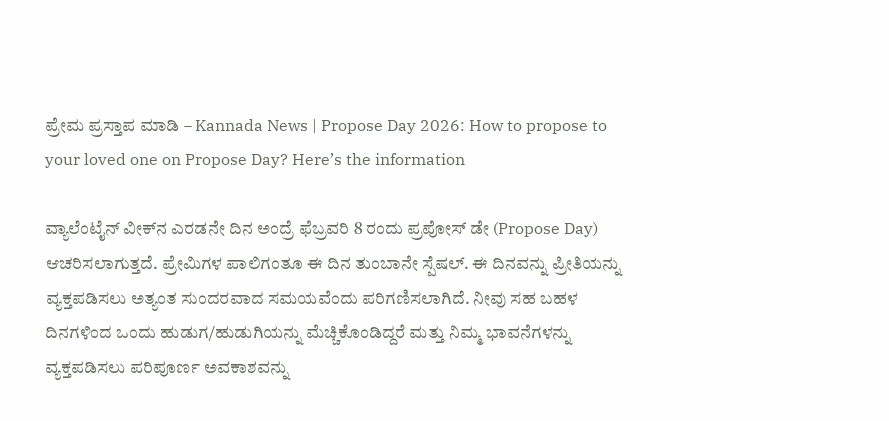ಪ್ರೇಮ ಪ್ರಸ್ತಾಪ ಮಾಡಿ – Kannada News | Propose Day 2026: How to propose to your loved one on Propose Day? Here’s the information

ವ್ಯಾಲೆಂಟೈನ್‌ ವೀಕ್‌ನ ಎರಡನೇ ದಿನ ಅಂದ್ರೆ ಫೆಬ್ರವರಿ 8 ರಂದು ಪ್ರಪೋಸ್‌ ಡೇ (Propose Day) ಆಚರಿಸಲಾಗುತ್ತದೆ. ಪ್ರೇಮಿಗಳ ಪಾಲಿಗಂತೂ ಈ ದಿನ ತುಂಬಾನೇ ಸ್ಪೆಷಲ್. ಈ ದಿನವನ್ನು ಪ್ರೀತಿಯನ್ನು ವ್ಯಕ್ತಪಡಿಸಲು ಅತ್ಯಂತ ಸುಂದರವಾದ ಸಮಯವೆಂದು ಪರಿಗಣಿಸಲಾಗಿದೆ. ನೀವು ಸಹ ಬಹಳ ದಿನಗಳಿಂದ ಒಂದು ಹುಡುಗ/ಹುಡುಗಿಯನ್ನು ಮೆಚ್ಚಿಕೊಂಡಿದ್ದರೆ ಮತ್ತು ನಿಮ್ಮ ಭಾವನೆಗಳನ್ನು ವ್ಯಕ್ತಪಡಿಸಲು ಪರಿಪೂರ್ಣ ಅವಕಾಶವನ್ನು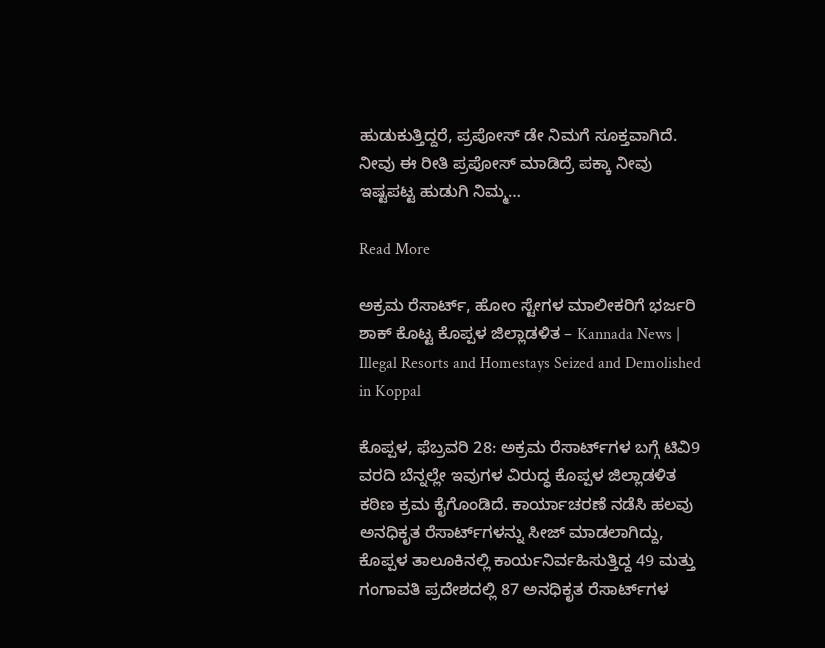ಹುಡುಕುತ್ತಿದ್ದರೆ, ಪ್ರಪೋಸ್‌ ಡೇ ನಿಮಗೆ ಸೂಕ್ತವಾಗಿದೆ. ನೀವು ಈ ರೀತಿ ಪ್ರಪೋಸ್‌ ಮಾಡಿದ್ರೆ ಪಕ್ಕಾ ನೀವು ಇಷ್ಟಪಟ್ಟ ಹುಡುಗಿ ನಿಮ್ಮ…

Read More

ಅಕ್ರಮ ರೆಸಾರ್ಟ್‌, ಹೋಂ ಸ್ಟೇಗಳ ಮಾಲೀಕರಿಗೆ ಭರ್ಜರಿ ಶಾಕ್ ಕೊಟ್ಟ ಕೊಪ್ಪಳ ಜಿಲ್ಲಾಡಳಿತ – Kannada News | Illegal Resorts and Homestays Seized and Demolished in Koppal

ಕೊಪ್ಪಳ, ಫೆಬ್ರವರಿ 28: ಅಕ್ರಮ ರೆಸಾರ್ಟ್‌ಗಳ ಬಗ್ಗೆ ಟಿವಿ9 ವರದಿ ಬೆನ್ನಲ್ಲೇ ಇವುಗಳ ವಿರುದ್ಧ ಕೊಪ್ಪಳ ಜಿಲ್ಲಾಡಳಿತ ಕಠಿಣ ಕ್ರಮ ಕೈಗೊಂಡಿದೆ. ಕಾರ್ಯಾಚರಣೆ ನಡೆಸಿ ಹಲವು ಅನಧಿಕೃತ ರೆಸಾರ್ಟ್‌ಗಳನ್ನು ಸೀಜ್ ಮಾಡಲಾಗಿದ್ದು, ಕೊಪ್ಪಳ ತಾಲೂಕಿನಲ್ಲಿ ಕಾರ್ಯನಿರ್ವಹಿಸುತ್ತಿದ್ದ 49 ಮತ್ತು ಗಂಗಾವತಿ ಪ್ರದೇಶದಲ್ಲಿ 87 ಅನಧಿಕೃತ ರೆಸಾರ್ಟ್‌ಗಳ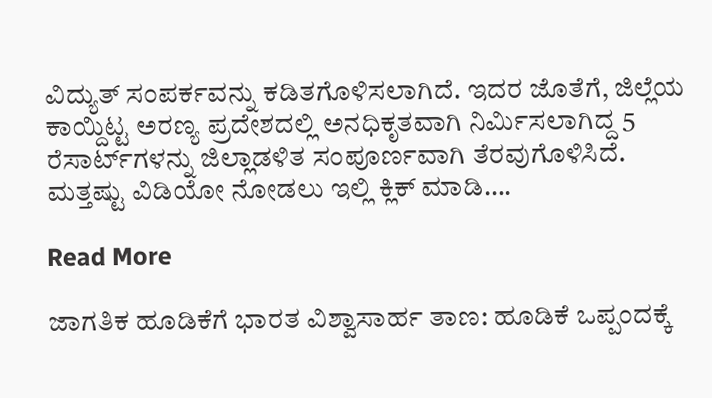ವಿದ್ಯುತ್ ಸಂಪರ್ಕವನ್ನು ಕಡಿತಗೊಳಿಸಲಾಗಿದೆ. ಇದರ ಜೊತೆಗೆ, ಜಿಲ್ಲೆಯ ಕಾಯ್ದಿಟ್ಟ ಅರಣ್ಯ ಪ್ರದೇಶದಲ್ಲಿ ಅನಧಿಕೃತವಾಗಿ ನಿರ್ಮಿಸಲಾಗಿದ್ದ 5 ರೆಸಾರ್ಟ್‌ಗಳನ್ನು ಜಿಲ್ಲಾಡಳಿತ ಸಂಪೂರ್ಣವಾಗಿ ತೆರವುಗೊಳಿಸಿದೆ. ಮತ್ತಷ್ಟು ವಿಡಿಯೋ ನೋಡಲು ಇಲ್ಲಿ ಕ್ಲಿಕ್ ಮಾಡಿ….

Read More

ಜಾಗತಿಕ ಹೂಡಿಕೆಗೆ ಭಾರತ ವಿಶ್ವಾಸಾರ್ಹ ತಾಣ: ಹೂಡಿಕೆ ಒಪ್ಪಂದಕ್ಕೆ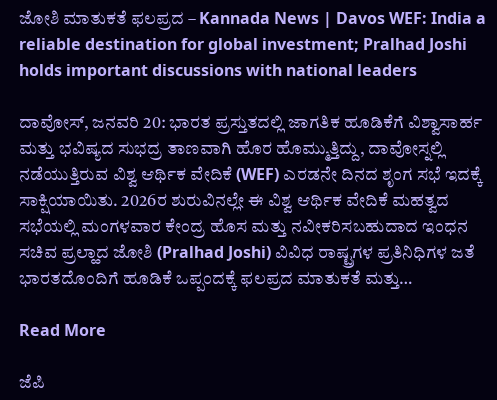ಜೋಶಿ ಮಾತುಕತೆ ಫಲಪ್ರದ – Kannada News | Davos WEF: India a reliable destination for global investment; Pralhad Joshi holds important discussions with national leaders

ದಾವೋಸ್, ಜನವರಿ 20: ಭಾರತ ಪ್ರಸ್ತುತದಲ್ಲಿ ಜಾಗತಿಕ ಹೂಡಿಕೆಗೆ ವಿಶ್ವಾಸಾರ್ಹ ಮತ್ತು ಭವಿಷ್ಯದ ಸುಭದ್ರ ತಾಣವಾಗಿ ಹೊರ ಹೊಮ್ಮುತ್ತಿದ್ದು, ದಾವೋಸ್ನಲ್ಲಿ ನಡೆಯುತ್ತಿರುವ ವಿಶ್ವ ಆರ್ಥಿಕ ವೇದಿಕೆ (WEF) ಎರಡನೇ ದಿನದ ಶೃಂಗ ಸಭೆ ಇದಕ್ಕೆ ಸಾಕ್ಷಿಯಾಯಿತು. 2026ರ ಶುರುವಿನಲ್ಲೇ ಈ ವಿಶ್ವ ಆರ್ಥಿಕ ವೇದಿಕೆ ಮಹತ್ವದ ಸಭೆಯಲ್ಲಿ ಮಂಗಳವಾರ ಕೇಂದ್ರ ಹೊಸ ಮತ್ತು ನವೀಕರಿಸಬಹುದಾದ ಇಂಧನ ಸಚಿವ ಪ್ರಲ್ಹಾದ ಜೋಶಿ (Pralhad Joshi) ವಿವಿಧ ರಾಷ್ಟ್ರಗಳ ಪ್ರತಿನಿಧಿಗಳ ಜತೆ ಭಾರತದೊಂದಿಗೆ ಹೂಡಿಕೆ ಒಪ್ಪಂದಕ್ಕೆ ಫಲಪ್ರದ ಮಾತುಕತೆ ಮತ್ತು…

Read More

ಜೆಪಿ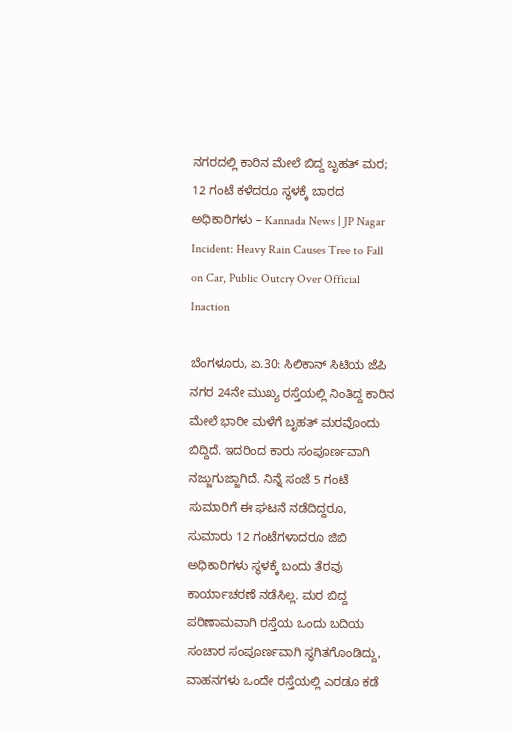ನಗರದಲ್ಲಿ ಕಾರಿನ ಮೇಲೆ ಬಿದ್ದ ಬೃಹತ್ ಮರ; 12 ಗಂಟೆ ಕಳೆದರೂ ಸ್ಥಳಕ್ಕೆ ಬಾರದ ಅಧಿಕಾರಿಗಳು – Kannada News | JP Nagar Incident: Heavy Rain Causes Tree to Fall on Car, Public Outcry Over Official Inaction

ಬೆಂಗಳೂರು, ಏ.30: ಸಿಲಿಕಾನ್ ಸಿಟಿಯ ಜೆಪಿ ನಗರ 24ನೇ ಮುಖ್ಯ ರಸ್ತೆಯಲ್ಲಿ ನಿಂತಿದ್ದ ಕಾರಿನ ಮೇಲೆ ಭಾರೀ ಮಳೆಗೆ ಬೃಹತ್ ಮರವೊಂದು ಬಿದ್ದಿದೆ. ಇದರಿಂದ ಕಾರು ಸಂಪೂರ್ಣವಾಗಿ ನಜ್ಜುಗುಜ್ಜಾಗಿದೆ. ನಿನ್ನೆ ಸಂಜೆ 5 ಗಂಟೆ ಸುಮಾರಿಗೆ ಈ ಘಟನೆ ನಡೆದಿದ್ದರೂ, ಸುಮಾರು 12 ಗಂಟೆಗಳಾದರೂ ಜಿಬಿ ಅಧಿಕಾರಿಗಳು ಸ್ಥಳಕ್ಕೆ ಬಂದು ತೆರವು ಕಾರ್ಯಾಚರಣೆ ನಡೆಸಿಲ್ಲ. ಮರ ಬಿದ್ದ ಪರಿಣಾಮವಾಗಿ ರಸ್ತೆಯ ಒಂದು ಬದಿಯ ಸಂಚಾರ ಸಂಪೂರ್ಣವಾಗಿ ಸ್ಥಗಿತಗೊಂಡಿದ್ದು, ವಾಹನಗಳು ಒಂದೇ ರಸ್ತೆಯಲ್ಲಿ ಎರಡೂ ಕಡೆ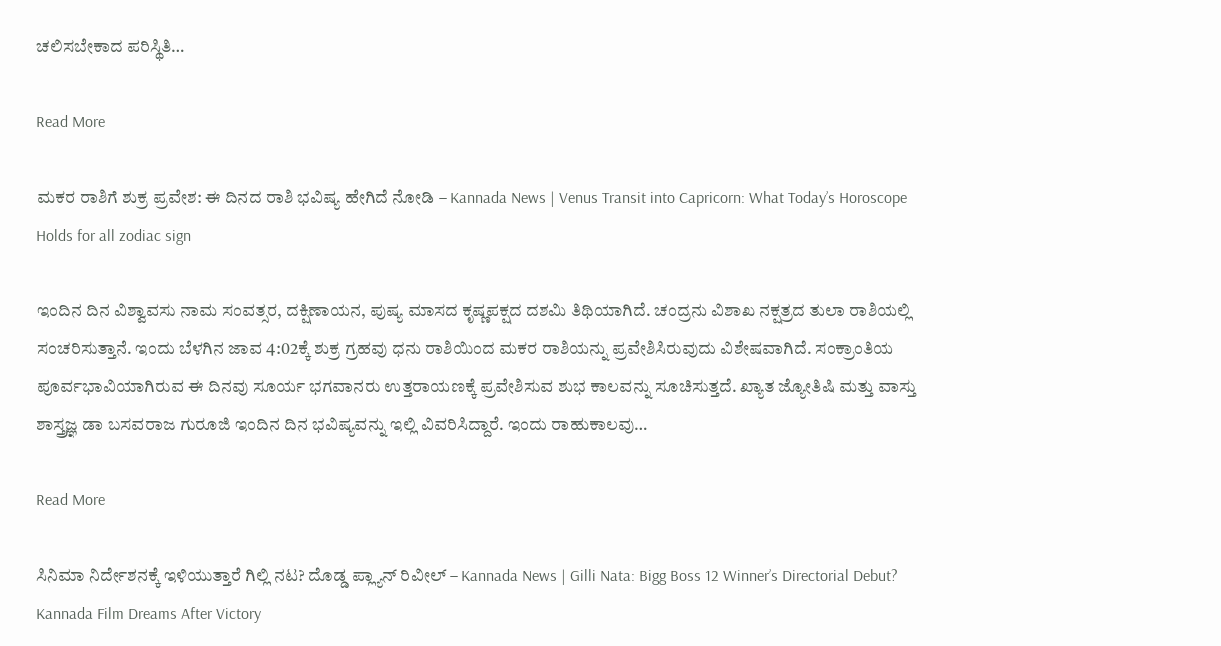ಚಲಿಸಬೇಕಾದ ಪರಿಸ್ಥಿತಿ…

Read More

ಮಕರ ರಾಶಿಗೆ ಶುಕ್ರ ಪ್ರವೇಶ: ಈ ದಿನದ ರಾಶಿ ಭವಿಷ್ಯ ಹೇಗಿದೆ ನೋಡಿ – Kannada News | Venus Transit into Capricorn: What Today’s Horoscope Holds for all zodiac sign

ಇಂದಿನ ದಿನ ವಿಶ್ವಾವಸು ನಾಮ ಸಂವತ್ಸರ, ದಕ್ಷಿಣಾಯನ, ಪುಷ್ಯ ಮಾಸದ ಕೃಷ್ಣಪಕ್ಷದ ದಶಮಿ ತಿಥಿಯಾಗಿದೆ. ಚಂದ್ರನು ವಿಶಾಖ ನಕ್ಷತ್ರದ ತುಲಾ ರಾಶಿಯಲ್ಲಿ ಸಂಚರಿಸುತ್ತಾನೆ. ಇಂದು ಬೆಳಗಿನ ಜಾವ 4:02ಕ್ಕೆ ಶುಕ್ರ ಗ್ರಹವು ಧನು ರಾಶಿಯಿಂದ ಮಕರ ರಾಶಿಯನ್ನು ಪ್ರವೇಶಿಸಿರುವುದು ವಿಶೇಷವಾಗಿದೆ. ಸಂಕ್ರಾಂತಿಯ ಪೂರ್ವಭಾವಿಯಾಗಿರುವ ಈ ದಿನವು ಸೂರ್ಯ ಭಗವಾನರು ಉತ್ತರಾಯಣಕ್ಕೆ ಪ್ರವೇಶಿಸುವ ಶುಭ ಕಾಲವನ್ನು ಸೂಚಿಸುತ್ತದೆ. ಖ್ಯಾತ ಜ್ಯೋತಿಷಿ ಮತ್ತು ವಾಸ್ತು ಶಾಸ್ತ್ರಜ್ಞ ಡಾ ಬಸವರಾಜ ಗುರೂಜಿ ಇಂದಿನ ದಿನ ಭವಿಷ್ಯವನ್ನು ಇಲ್ಲಿ ವಿವರಿಸಿದ್ದಾರೆ. ಇಂದು ರಾಹುಕಾಲವು…

Read More

ಸಿನಿಮಾ ನಿರ್ದೇಶನಕ್ಕೆ ಇಳಿಯುತ್ತಾರೆ ಗಿಲ್ಲಿ ನಟ? ದೊಡ್ಡ ಪ್ಲ್ಯಾನ್ ರಿವೀಲ್ – Kannada News | Gilli Nata: Bigg Boss 12 Winner’s Directorial Debut? Kannada Film Dreams After Victory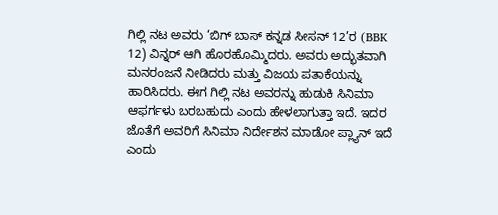ಗಿಲ್ಲಿ ನಟ ಅವರು ‘ಬಿಗ್ ಬಾಸ್ ಕನ್ನಡ ಸೀಸನ್ 12’ರ (BBK 12) ವಿನ್ನರ್ ಆಗಿ ಹೊರಹೊಮ್ಮಿದರು. ಅವರು ಅದ್ಭುತವಾಗಿ ಮನರಂಜನೆ ನೀಡಿದರು ಮತ್ತು ವಿಜಯ ಪತಾಕೆಯನ್ನು ಹಾರಿಸಿದರು. ಈಗ ಗಿಲ್ಲಿ ನಟ ಅವರನ್ನು ಹುಡುಕಿ ಸಿನಿಮಾ ಆಫರ್ಗಳು ಬರಬಹುದು ಎಂದು ಹೇಳಲಾಗುತ್ತಾ ಇದೆ. ಇದರ ಜೊತೆಗೆ ಅವರಿಗೆ ಸಿನಿಮಾ ನಿರ್ದೇಶನ ಮಾಡೋ ಪ್ಲ್ಯಾನ್ ಇದೆ ಎಂದು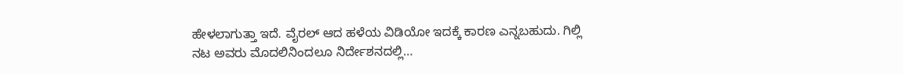ಹೇಳಲಾಗುತ್ತಾ ಇದೆ. ವೈರಲ್ ಆದ ಹಳೆಯ ವಿಡಿಯೋ ಇದಕ್ಕೆ ಕಾರಣ ಎನ್ನಬಹುದು. ಗಿಲ್ಲಿ ನಟ ಅವರು ಮೊದಲಿನಿಂದಲೂ ನಿರ್ದೇಶನದಲ್ಲಿ…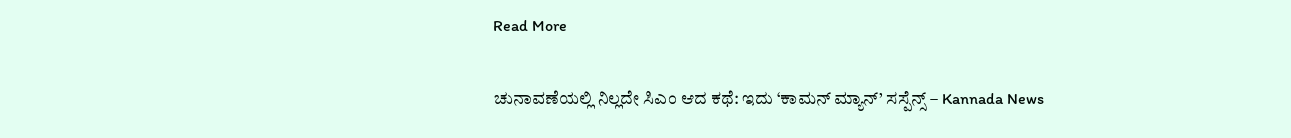Read More

ಚುನಾವಣೆಯಲ್ಲಿ ನಿಲ್ಲದೇ ಸಿಎಂ ಆದ ಕಥೆ: ಇದು ‘ಕಾಮನ್ ಮ್ಯಾನ್’ ಸಸ್ಪೆನ್ಸ್ – Kannada News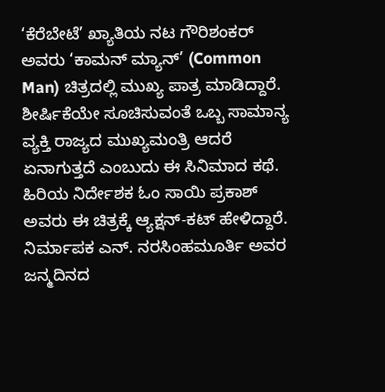‘ಕೆರೆಬೇಟೆ’ ಖ್ಯಾತಿಯ ನಟ ಗೌರಿಶಂಕರ್ ಅವರು ‘ಕಾಮನ್ ಮ್ಯಾನ್’ (Common Man) ಚಿತ್ರದಲ್ಲಿ ಮುಖ್ಯ ಪಾತ್ರ ಮಾಡಿದ್ದಾರೆ. ಶೀರ್ಷಿಕೆಯೇ ಸೂಚಿಸುವಂತೆ ಒಬ್ಬ ಸಾಮಾನ್ಯ ವ್ಯಕ್ತಿ ರಾಜ್ಯದ ಮುಖ್ಯಮಂತ್ರಿ ಆದರೆ ಏನಾಗುತ್ತದೆ ಎಂಬುದು ಈ ಸಿನಿಮಾದ ಕಥೆ. ಹಿರಿಯ ನಿರ್ದೇಶಕ ಓಂ ಸಾಯಿ ಪ್ರಕಾಶ್ ಅವರು ಈ ಚಿತ್ರಕ್ಕೆ ಆ್ಯಕ್ಷನ್-ಕಟ್ ಹೇಳಿದ್ದಾರೆ. ನಿರ್ಮಾಪಕ ಎನ್. ನರಸಿಂಹಮೂರ್ತಿ ಅವರ ಜನ್ಮದಿನದ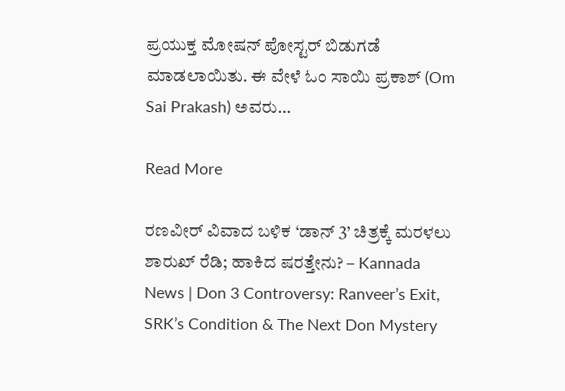ಪ್ರಯುಕ್ತ ಮೋಷನ್ ಪೋಸ್ಟರ್ ಬಿಡುಗಡೆ ಮಾಡಲಾಯಿತು. ಈ ವೇಳೆ ಓಂ ಸಾಯಿ ಪ್ರಕಾಶ್ (Om Sai Prakash) ಅವರು…

Read More

ರಣವೀರ್ ವಿವಾದ ಬಳಿಕ ‘ಡಾನ್ 3’ ಚಿತ್ರಕ್ಕೆ ಮರಳಲು ಶಾರುಖ್ ರೆಡಿ; ಹಾಕಿದ ಷರತ್ತೇನು? – Kannada News | Don 3 Controversy: Ranveer’s Exit, SRK’s Condition & The Next Don Mystery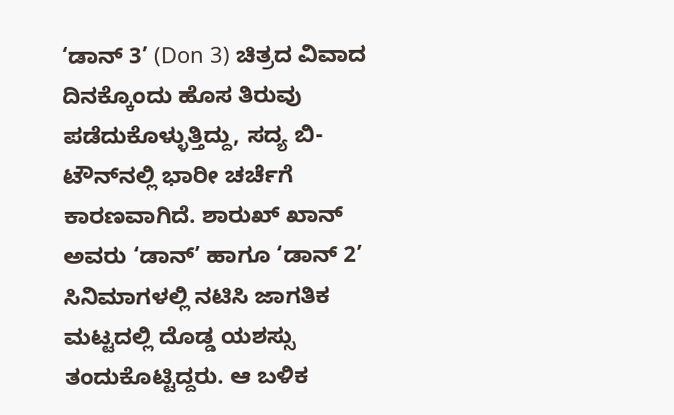‘ಡಾನ್ 3’ (Don 3) ಚಿತ್ರದ ವಿವಾದ ದಿನಕ್ಕೊಂದು ಹೊಸ ತಿರುವು ಪಡೆದುಕೊಳ್ಳುತ್ತಿದ್ದು, ಸದ್ಯ ಬಿ-ಟೌನ್‌ನಲ್ಲಿ ಭಾರೀ ಚರ್ಚೆಗೆ ಕಾರಣವಾಗಿದೆ. ಶಾರುಖ್ ಖಾನ್ ಅವರು ‘ಡಾನ್’ ಹಾಗೂ ‘ಡಾನ್ 2’ ಸಿನಿಮಾಗಳಲ್ಲಿ ನಟಿಸಿ ಜಾಗತಿಕ ಮಟ್ಟದಲ್ಲಿ ದೊಡ್ಡ ಯಶಸ್ಸು ತಂದುಕೊಟ್ಟಿದ್ದರು. ಆ ಬಳಿಕ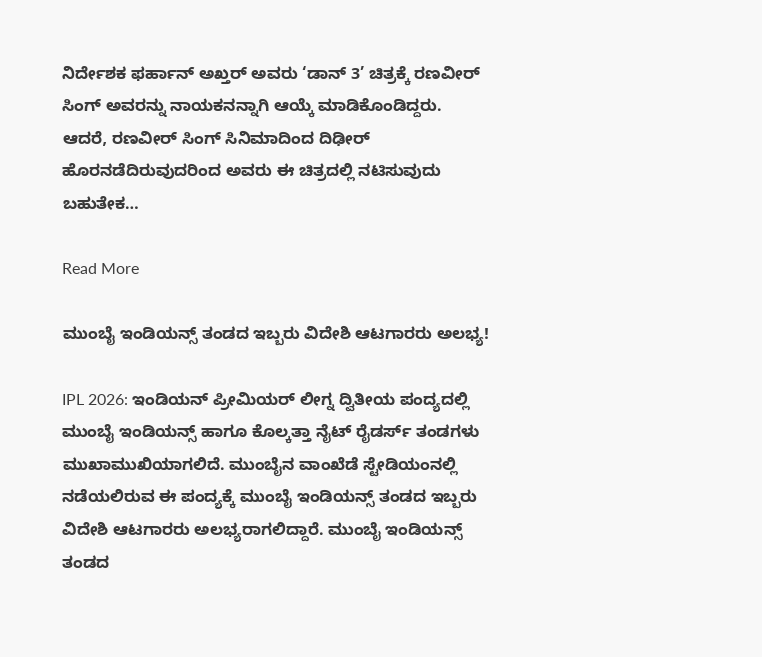ನಿರ್ದೇಶಕ ಫರ್ಹಾನ್ ಅಖ್ತರ್ ಅವರು ‘ಡಾನ್ 3’ ಚಿತ್ರಕ್ಕೆ ರಣವೀರ್ ಸಿಂಗ್ ಅವರನ್ನು ನಾಯಕನನ್ನಾಗಿ ಆಯ್ಕೆ ಮಾಡಿಕೊಂಡಿದ್ದರು. ಆದರೆ, ರಣವೀರ್ ಸಿಂಗ್ ಸಿನಿಮಾದಿಂದ ದಿಢೀರ್ ಹೊರನಡೆದಿರುವುದರಿಂದ ಅವರು ಈ ಚಿತ್ರದಲ್ಲಿ ನಟಿಸುವುದು ಬಹುತೇಕ…

Read More

ಮುಂಬೈ ಇಂಡಿಯನ್ಸ್ ತಂಡದ ಇಬ್ಬರು ವಿದೇಶಿ ಆಟಗಾರರು ಅಲಭ್ಯ!

IPL 2026: ಇಂಡಿಯನ್ ಪ್ರೀಮಿಯರ್ ಲೀಗ್ನ ದ್ವಿತೀಯ ಪಂದ್ಯದಲ್ಲಿ ಮುಂಬೈ ಇಂಡಿಯನ್ಸ್ ಹಾಗೂ ಕೊಲ್ಕತ್ತಾ ನೈಟ್ ರೈಡರ್ಸ್ ತಂಡಗಳು ಮುಖಾಮುಖಿಯಾಗಲಿದೆ. ಮುಂಬೈನ ವಾಂಖೆಡೆ ಸ್ಟೇಡಿಯಂನಲ್ಲಿ ನಡೆಯಲಿರುವ ಈ ಪಂದ್ಯಕ್ಕೆ ಮುಂಬೈ ಇಂಡಿಯನ್ಸ್ ತಂಡದ ಇಬ್ಬರು ವಿದೇಶಿ ಆಟಗಾರರು ಅಲಭ್ಯರಾಗಲಿದ್ದಾರೆ. ಮುಂಬೈ ಇಂಡಿಯನ್ಸ್ ತಂಡದ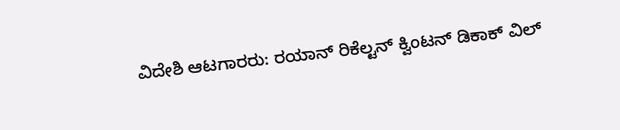ವಿದೇಶಿ ಆಟಗಾರರು: ರಯಾನ್ ರಿಕೆಲ್ಟನ್ ಕ್ವಿಂಟನ್ ಡಿಕಾಕ್ ವಿಲ್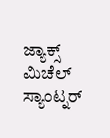ಜ್ಯಾಕ್ಸ್ ಮಿಚೆಲ್ ಸ್ಯಾಂಟ್ನರ್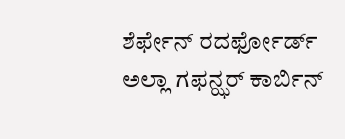ಶೆರ್ಫೇನ್ ರದರ್ಫೋರ್ಡ್ ಅಲ್ಲಾ ಗಫನ್ಝರ್ ಕಾರ್ಬಿನ್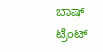ಬಾಷ್ ಟ್ರೆಂಟ್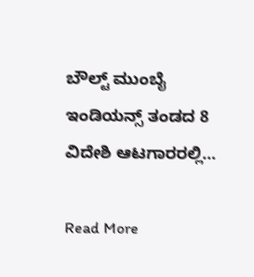ಬೌಲ್ಟ್ ಮುಂಬೈ ಇಂಡಿಯನ್ಸ್ ತಂಡದ 8 ವಿದೇಶಿ ಆಟಗಾರರಲ್ಲಿ…

Read More